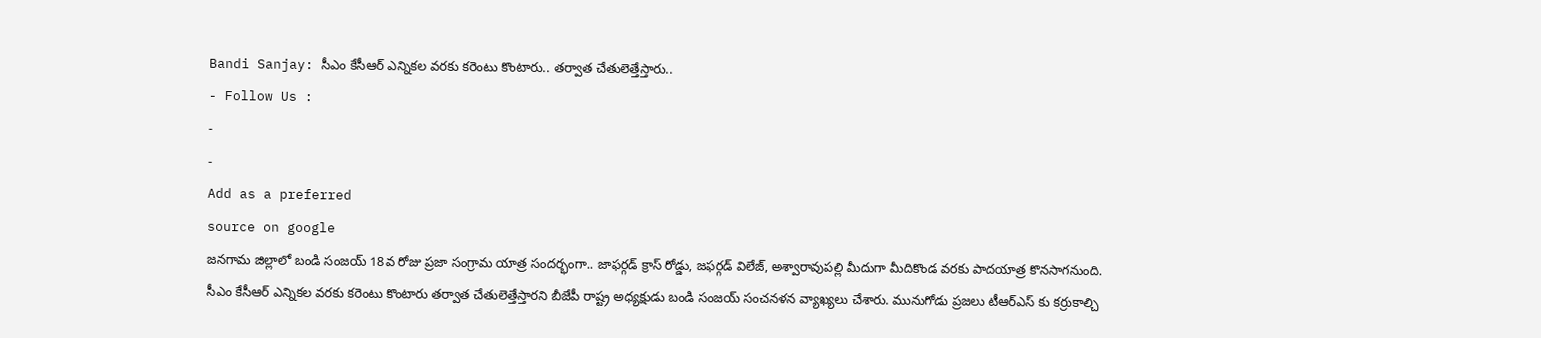Bandi Sanjay: సీఎం కేసీఆర్ ఎన్నికల వరకు కరెంటు కొంటారు.. తర్వాత చేతులెత్తేస్తారు..
- Follow Us :
-
-
Add as a preferred
source on google
జనగామ జిల్లాలో బండి సంజయ్ 18వ రోజు ప్రజా సంగ్రామ యాత్ర సందర్భంగా.. జాఫర్గడ్ క్రాస్ రోడ్డు, జఫర్గడ్ విలేజ్, అశ్వారావుపల్లి మీదుగా మీదికొండ వరకు పాదయాత్ర కొనసాగనుంది. సీఎం కేసీఆర్ ఎన్నికల వరకు కరెంటు కొంటారు తర్వాత చేతులెత్తేస్తారని బీజేపీ రాష్ట్ర అధ్యక్షుడు బండి సంజయ్ సంచనళన వ్యాఖ్యలు చేశారు. మునుగోడు ప్రజలు టీఆర్ఎస్ కు కర్రుకాల్చి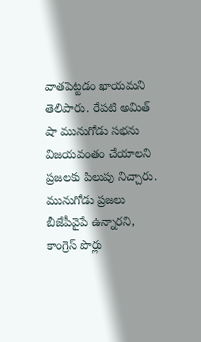వాతపెట్టడం ఖాయమని తెలిపారు. రేపటి అమిత్ షా మునుగోడు సభను విజయవంతం చేయాలని ప్రజలకు పిలుపు నిచ్చారు. మునుగోడు ప్రజలు బీజేపీవైపే ఉన్నారని, కాంగ్రెస్ పొర్లు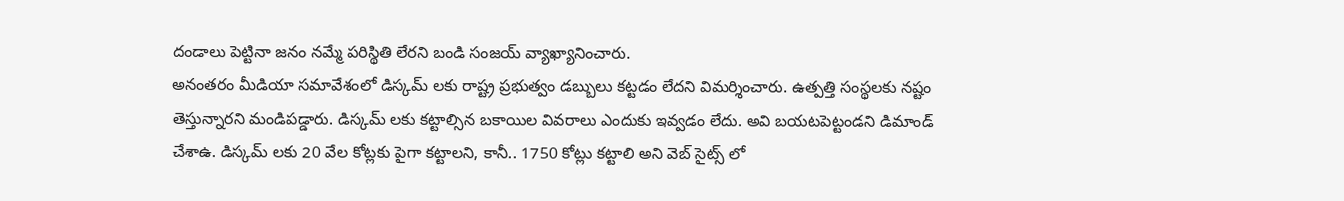దండాలు పెట్టినా జనం నమ్మే పరిస్థితి లేరని బండి సంజయ్ వ్యాఖ్యానించారు.
అనంతరం మీడియా సమావేశంలో డిస్కమ్ లకు రాష్ట్ర ప్రభుత్వం డబ్బులు కట్టడం లేదని విమర్శించారు. ఉత్పత్తి సంస్థలకు నష్టం తెస్తున్నారని మండిపడ్డారు. డిస్కమ్ లకు కట్టాల్సిన బకాయిల వివరాలు ఎందుకు ఇవ్వడం లేదు. అవి బయటపెట్టండని డిమాండ్ చేశాఉ. డిస్కమ్ లకు 20 వేల కోట్లకు పైగా కట్టాలని, కానీ.. 1750 కోట్లు కట్టాలి అని వెబ్ సైట్స్ లో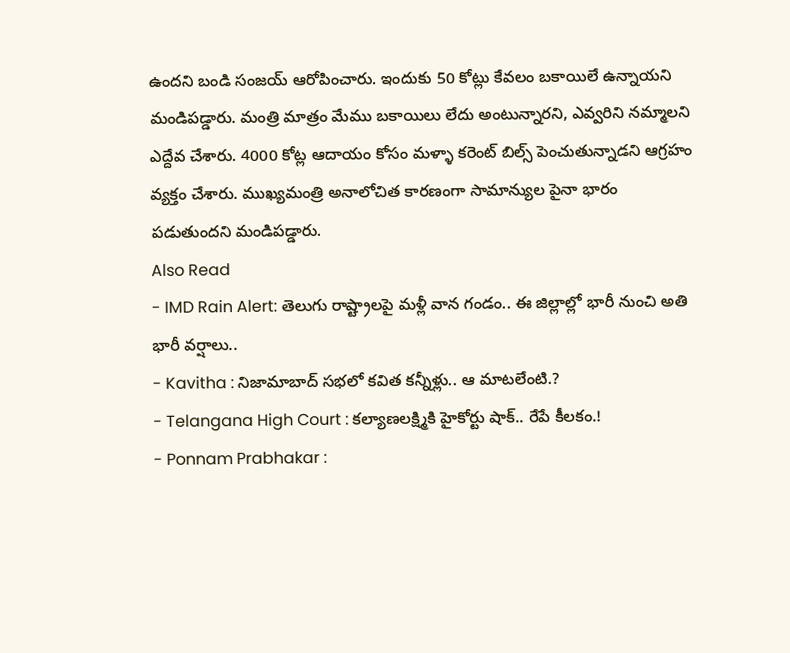ఉందని బండి సంజయ్ ఆరోపించారు. ఇందుకు 50 కోట్లు కేవలం బకాయిలే ఉన్నాయని మండిపడ్డారు. మంత్రి మాత్రం మేము బకాయిలు లేదు అంటున్నారని, ఎవ్వరిని నమ్మాలని ఎద్దేవ చేశారు. 4000 కోట్ల ఆదాయం కోసం మళ్ళా కరెంట్ బిల్స్ పెంచుతున్నాడని ఆగ్రహం వ్యక్తం చేశారు. ముఖ్యమంత్రి అనాలోచిత కారణంగా సామాన్యుల పైనా భారం పడుతుందని మండిపడ్డారు.
Also Read
- IMD Rain Alert: తెలుగు రాష్ట్రాలపై మళ్లీ వాన గండం.. ఈ జిల్లాల్లో భారీ నుంచి అతి భారీ వర్షాలు..
- Kavitha : నిజామాబాద్ సభలో కవిత కన్నీళ్లు.. ఆ మాటలేంటి.?
- Telangana High Court : కల్యాణలక్ష్మికి హైకోర్టు షాక్.. రేపే కీలకం.!
- Ponnam Prabhakar :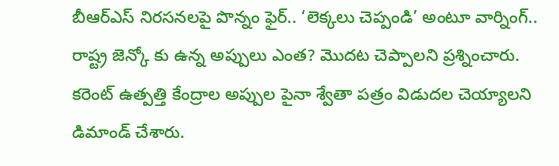బీఆర్ఎస్ నిరసనలపై పొన్నం ఫైర్.. ‘లెక్కలు చెప్పండి’ అంటూ వార్నింగ్..
రాష్ట్ర జెన్కో కు ఉన్న అప్పులు ఎంత? మొదట చెప్పాలని ప్రశ్నించారు. కరెంట్ ఉత్పత్తి కేంద్రాల అప్పుల పైనా శ్వేతా పత్రం విడుదల చెయ్యాలని డిమాండ్ చేశారు.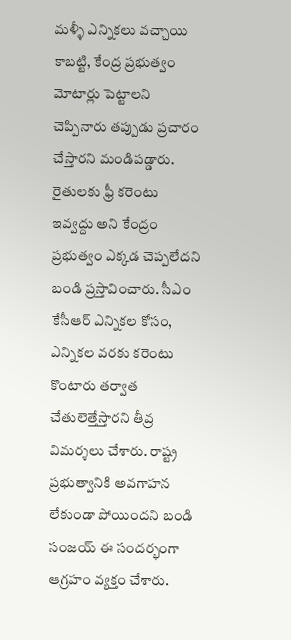మళ్ళీ ఎన్నికలు వచ్చాయి కాబట్టి, కేంద్ర ప్రభుత్వం మోటార్లు పెట్టాలని చెప్పినారు తప్పుడు ప్రచారం చేస్తారని మండిపడ్డారు. రైతులకు ఫ్రీ కరెంటు ఇవ్వద్దు అని కేంద్రం ప్రభుత్వం ఎక్కడ చెప్పలేదని బండి ప్రస్తావించారు. సీఎం కేసీఆర్ ఎన్నికల కోసం, ఎన్నికల వరకు కరెంటు కొంటారు తర్వాత చేతులెత్తేస్తారని తీవ్ర విమర్శలు చేశారు. రాష్ట్ర ప్రభుత్వానికి అవగాహన లేకుండా పోయిందని బండి సంజయ్ ఈ సందర్భంగా ఆగ్రహం వ్యక్తం చేశారు.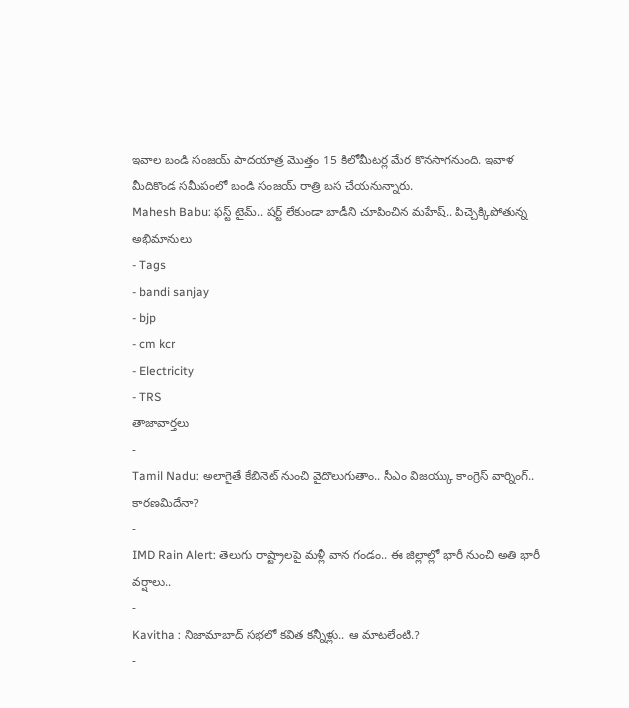ఇవాల బండి సంజయ్ పాదయాత్ర మొత్తం 15 కిలోమీటర్ల మేర కొనసాగనుంది. ఇవాళ మీదికొండ సమీపంలో బండి సంజయ్ రాత్రి బస చేయనున్నారు.
Mahesh Babu: ఫస్ట్ టైమ్.. షర్ట్ లేకుండా బాడీని చూపించిన మహేష్.. పిచ్చెక్కిపోతున్న అభిమానులు
- Tags
- bandi sanjay
- bjp
- cm kcr
- Electricity
- TRS
తాజావార్తలు
-
Tamil Nadu: అలాగైతే కేబినెట్ నుంచి వైదొలుగుతాం.. సీఎం విజయ్కు కాంగ్రెస్ వార్నింగ్.. కారణమిదేనా?
-
IMD Rain Alert: తెలుగు రాష్ట్రాలపై మళ్లీ వాన గండం.. ఈ జిల్లాల్లో భారీ నుంచి అతి భారీ వర్షాలు..
-
Kavitha : నిజామాబాద్ సభలో కవిత కన్నీళ్లు.. ఆ మాటలేంటి.?
-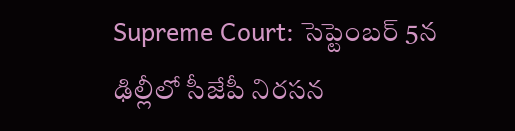Supreme Court: సెప్టెంబర్ 5న ఢిల్లీలో సీజేపీ నిరసన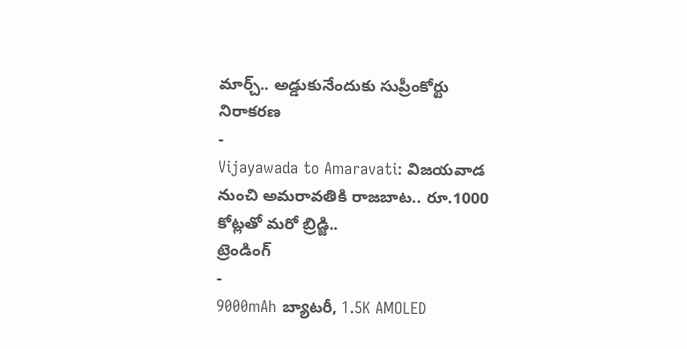మార్చ్.. అడ్డుకునేందుకు సుప్రీంకోర్టు నిరాకరణ
-
Vijayawada to Amaravati: విజయవాడ నుంచి అమరావతికి రాజబాట.. రూ.1000 కోట్లతో మరో బ్రిడ్జి..
ట్రెండింగ్
-
9000mAh బ్యాటరీ, 1.5K AMOLED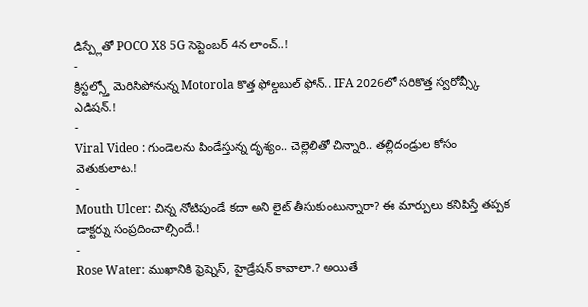డిస్ప్లేతో POCO X8 5G సెప్టెంబర్ 4న లాంచ్..!
-
క్రిస్టల్స్తో మెరిసిపోనున్న Motorola కొత్త ఫోల్డబుల్ ఫోన్.. IFA 2026లో సరికొత్త స్వరోవ్స్కీ ఎడిషన్.!
-
Viral Video : గుండెలను పిండేస్తున్న దృశ్యం.. చెల్లెలితో చిన్నారి.. తల్లిదండ్రుల కోసం వెతుకులాట.!
-
Mouth Ulcer: చిన్న నోటిపుండే కదా అని లైట్ తీసుకుంటున్నారా? ఈ మార్పులు కనిపిస్తే తప్పక డాక్టర్ను సంప్రదించాల్సిందే.!
-
Rose Water: ముఖానికి ఫ్రెష్నెస్, హైడ్రేషన్ కావాలా.? అయితే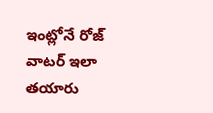ఇంట్లోనే రోజ్ వాటర్ ఇలా తయారు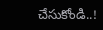చేసుకోండి..!